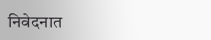निवेदनात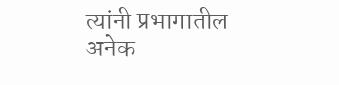त्यांनी प्रभागातील अनेक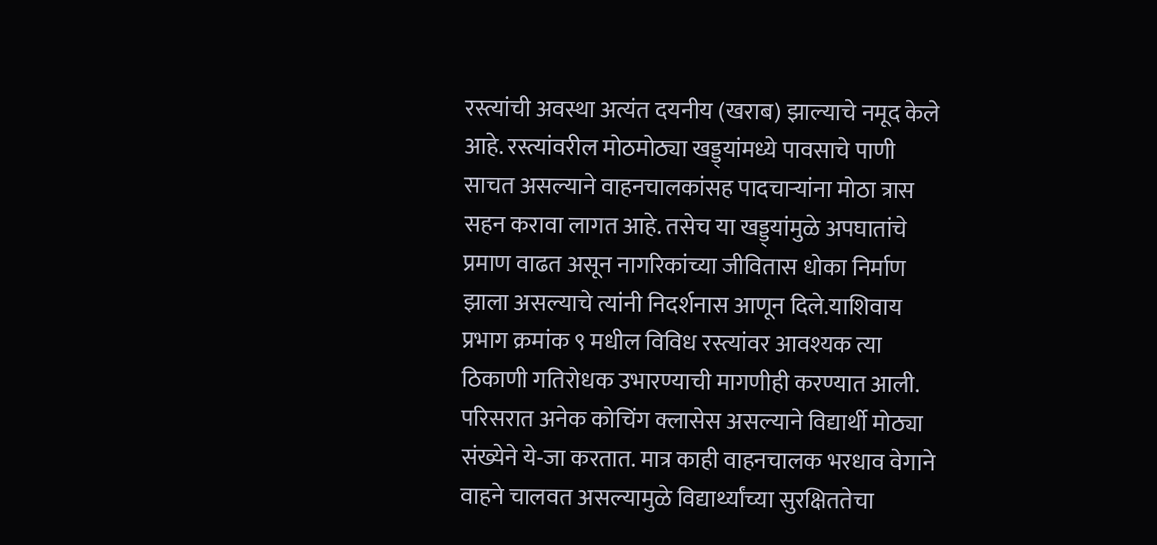रस्त्यांची अवस्था अत्यंत दयनीय (खराब) झाल्याचे नमूद केले आहे. रस्त्यांवरील मोठमोठ्या खड्ड्यांमध्ये पावसाचे पाणी साचत असल्याने वाहनचालकांसह पादचाऱ्यांना मोठा त्रास सहन करावा लागत आहे. तसेच या खड्ड्यांमुळे अपघातांचे प्रमाण वाढत असून नागरिकांच्या जीवितास धोका निर्माण झाला असल्याचे त्यांनी निदर्शनास आणून दिले.याशिवाय प्रभाग क्रमांक ९ मधील विविध रस्त्यांवर आवश्यक त्या ठिकाणी गतिरोधक उभारण्याची मागणीही करण्यात आली. परिसरात अनेक कोचिंग क्लासेस असल्याने विद्यार्थी मोठ्या संख्येने ये-जा करतात. मात्र काही वाहनचालक भरधाव वेगाने वाहने चालवत असल्यामुळे विद्यार्थ्यांच्या सुरक्षिततेचा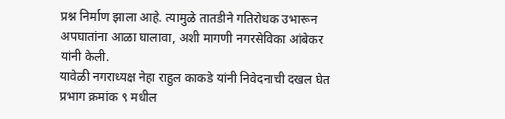प्रश्न निर्माण झाला आहे. त्यामुळे तातडीने गतिरोधक उभारून अपघातांना आळा घालावा, अशी मागणी नगरसेविका आंबेकर यांनी केली.
यावेळी नगराध्यक्ष नेहा राहुल काकडे यांनी निवेदनाची दखल घेत प्रभाग क्रमांक ९ मधील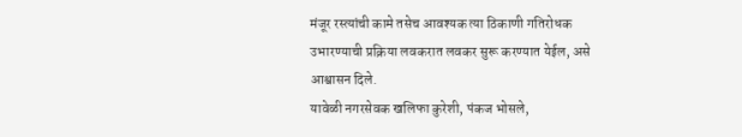मंजूर रस्त्यांची कामे तसेच आवश्यक त्या ठिकाणी गतिरोधक उभारण्याची प्रक्रिया लवकरात लवकर सुरू करण्यात येईल, असे आश्वासन दिले.
यावेळी नगरसेवक खलिफा कुरेशी, पंकज भोसले,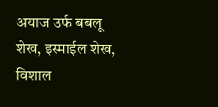अयाज उर्फ बबलू शेख, इस्माईल शेख, विशाल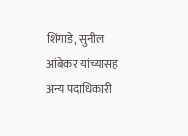शिंगाडे, सुनील आंबेकर यांच्यासह अन्य पदाधिकारी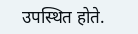उपस्थित होते.